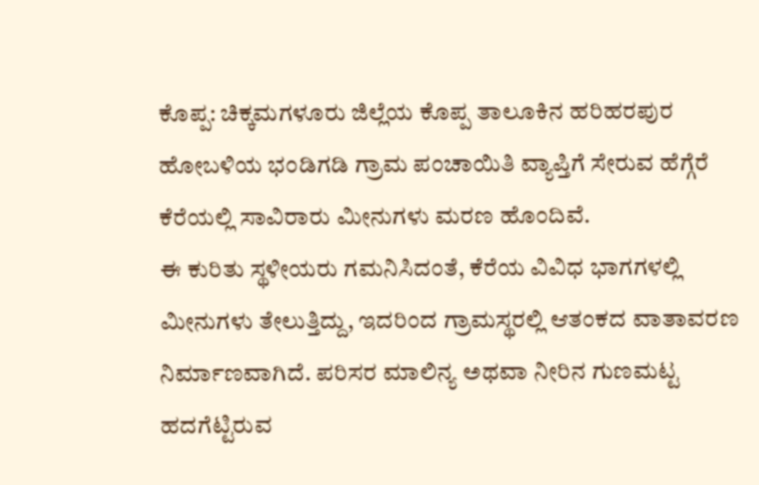ಕೊಪ್ಪ: ಚಿಕ್ಕಮಗಳೂರು ಜಿಲ್ಲೆಯ ಕೊಪ್ಪ ತಾಲೂಕಿನ ಹರಿಹರಪುರ ಹೋಬಳಿಯ ಭಂಡಿಗಡಿ ಗ್ರಾಮ ಪಂಚಾಯಿತಿ ವ್ಯಾಪ್ತಿಗೆ ಸೇರುವ ಹೆಗ್ಗೆರೆ ಕೆರೆಯಲ್ಲಿ ಸಾವಿರಾರು ಮೀನುಗಳು ಮರಣ ಹೊಂದಿವೆ.
ಈ ಕುರಿತು ಸ್ಥಳೀಯರು ಗಮನಿಸಿದಂತೆ, ಕೆರೆಯ ವಿವಿಧ ಭಾಗಗಳಲ್ಲಿ ಮೀನುಗಳು ತೇಲುತ್ತಿದ್ದು, ಇದರಿಂದ ಗ್ರಾಮಸ್ಥರಲ್ಲಿ ಆತಂಕದ ವಾತಾವರಣ ನಿರ್ಮಾಣವಾಗಿದೆ. ಪರಿಸರ ಮಾಲಿನ್ಯ ಅಥವಾ ನೀರಿನ ಗುಣಮಟ್ಟ ಹದಗೆಟ್ಟಿರುವ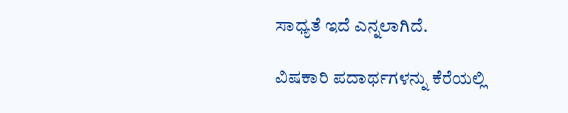ಸಾಧ್ಯತೆ ಇದೆ ಎನ್ನಲಾಗಿದೆ.

ವಿಷಕಾರಿ ಪದಾರ್ಥಗಳನ್ನು ಕೆರೆಯಲ್ಲಿ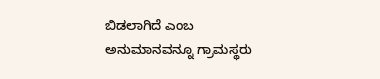ಬಿಡಲಾಗಿದೆ ಎಂಬ ಅನುಮಾನವನ್ನೂ ಗ್ರಾಮಸ್ಥರು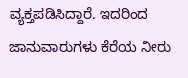ವ್ಯಕ್ತಪಡಿಸಿದ್ದಾರೆ. ಇದರಿಂದ ಜಾನುವಾರುಗಳು ಕೆರೆಯ ನೀರು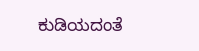ಕುಡಿಯದಂತೆ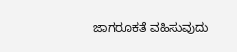ಜಾಗರೂಕತೆ ವಹಿಸುವುದು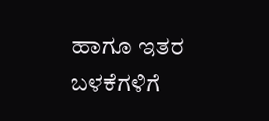ಹಾಗೂ ಇತರ ಬಳಕೆಗಳಿಗೆ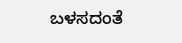ಬಳಸದಂತೆ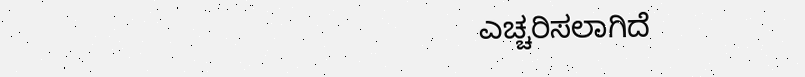ಎಚ್ಚರಿಸಲಾಗಿದೆ